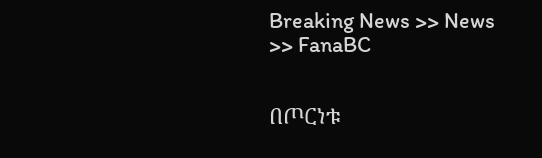Breaking News >> News >> FanaBC


በጦርነቱ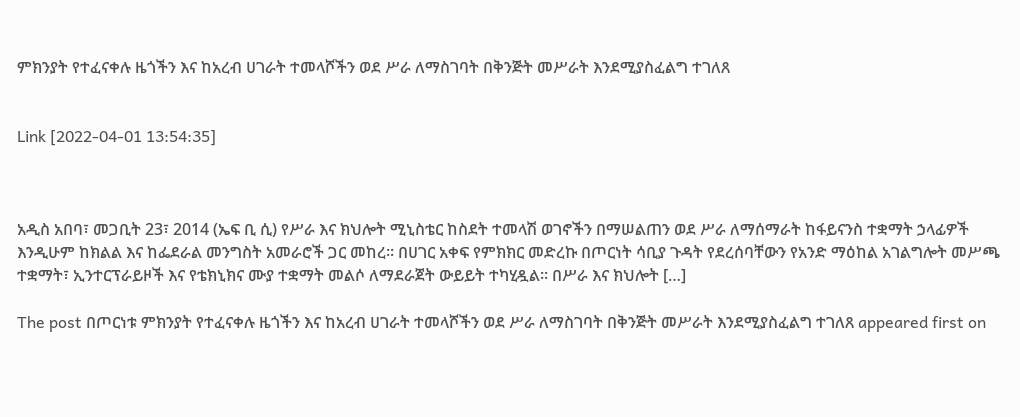ምክንያት የተፈናቀሉ ዜጎችን እና ከአረብ ሀገራት ተመላሾችን ወደ ሥራ ለማስገባት በቅንጅት መሥራት እንደሚያስፈልግ ተገለጸ


Link [2022-04-01 13:54:35]



አዲስ አበባ፣ መጋቢት 23፣ 2014 (ኤፍ ቢ ሲ) የሥራ እና ክህሎት ሚኒስቴር ከስደት ተመላሽ ወገኖችን በማሠልጠን ወደ ሥራ ለማሰማራት ከፋይናንስ ተቋማት ኃላፊዎች እንዲሁም ከክልል እና ከፌደራል መንግስት አመራሮች ጋር መከረ፡፡ በሀገር አቀፍ የምክክር መድረኩ በጦርነት ሳቢያ ጉዳት የደረሰባቸውን የአንድ ማዕከል አገልግሎት መሥጫ ተቋማት፣ ኢንተርፕራይዞች እና የቴክኒክና ሙያ ተቋማት መልሶ ለማደራጀት ውይይት ተካሂዷል፡፡ በሥራ እና ክህሎት […]

The post በጦርነቱ ምክንያት የተፈናቀሉ ዜጎችን እና ከአረብ ሀገራት ተመላሾችን ወደ ሥራ ለማስገባት በቅንጅት መሥራት እንደሚያስፈልግ ተገለጸ appeared first on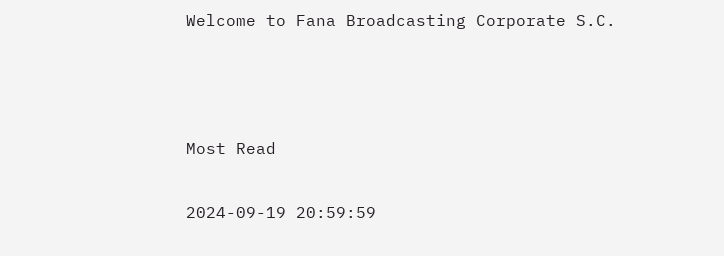Welcome to Fana Broadcasting Corporate S.C.



Most Read

2024-09-19 20:59:59